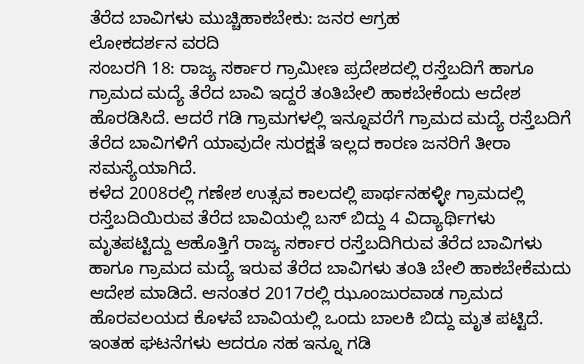ತೆರೆದ ಬಾವಿಗಳು ಮುಚ್ಚಿಹಾಕಬೇಕು: ಜನರ ಆಗ್ರಹ
ಲೋಕದರ್ಶನ ವರದಿ
ಸಂಬರಗಿ 18: ರಾಜ್ಯ ಸರ್ಕಾರ ಗ್ರಾಮೀಣ ಪ್ರದೇಶದಲ್ಲಿ ರಸ್ತೆಬದಿಗೆ ಹಾಗೂ ಗ್ರಾಮದ ಮದ್ಯೆ ತೆರೆದ ಬಾವಿ ಇದ್ದರೆ ತಂತಿಬೇಲಿ ಹಾಕಬೇಕೆಂದು ಆದೇಶ ಹೊರಡಿಸಿದೆ. ಆದರೆ ಗಡಿ ಗ್ರಾಮಗಳಲ್ಲಿ ಇನ್ನೂವರೆಗೆ ಗ್ರಾಮದ ಮದ್ಯೆ ರಸ್ತೆಬದಿಗೆ ತೆರೆದ ಬಾವಿಗಳಿಗೆ ಯಾವುದೇ ಸುರಕ್ಷತೆ ಇಲ್ಲದ ಕಾರಣ ಜನರಿಗೆ ತೀರಾ ಸಮಸ್ಯೆಯಾಗಿದೆ.
ಕಳೆದ 2008ರಲ್ಲಿ ಗಣೇಶ ಉತ್ಸವ ಕಾಲದಲ್ಲಿ ಪಾರ್ಥನಹಳ್ಳೀ ಗ್ರಾಮದಲ್ಲಿ ರಸ್ತೆಬದಿಯಿರುವ ತೆರೆದ ಬಾವಿಯಲ್ಲಿ ಬಸ್ ಬಿದ್ದು 4 ವಿದ್ಯಾರ್ಥಿಗಳು ಮೃತಪಟ್ಟಿದ್ದು ಆಹೊತ್ತಿಗೆ ರಾಜ್ಯ ಸರ್ಕಾರ ರಸ್ತೆಬದಿಗಿರುವ ತೆರೆದ ಬಾವಿಗಳು ಹಾಗೂ ಗ್ರಾಮದ ಮದ್ಯೆ ಇರುವ ತೆರೆದ ಬಾವಿಗಳು ತಂತಿ ಬೇಲಿ ಹಾಕಬೇಕೆಮದು ಆದೇಶ ಮಾಡಿದೆ. ಆನಂತರ 2017ರಲ್ಲಿ ಝೂಂಜುರವಾಡ ಗ್ರಾಮದ ಹೊರವಲಯದ ಕೊಳವೆ ಬಾವಿಯಲ್ಲಿ ಒಂದು ಬಾಲಕಿ ಬಿದ್ದು ಮೃತ ಪಟ್ಟಿದೆ. ಇಂತಹ ಘಟನೆಗಳು ಆದರೂ ಸಹ ಇನ್ನೂ ಗಡಿ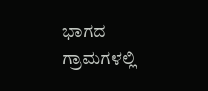ಭಾಗದ ಗ್ರಾಮಗಳಲ್ಲಿ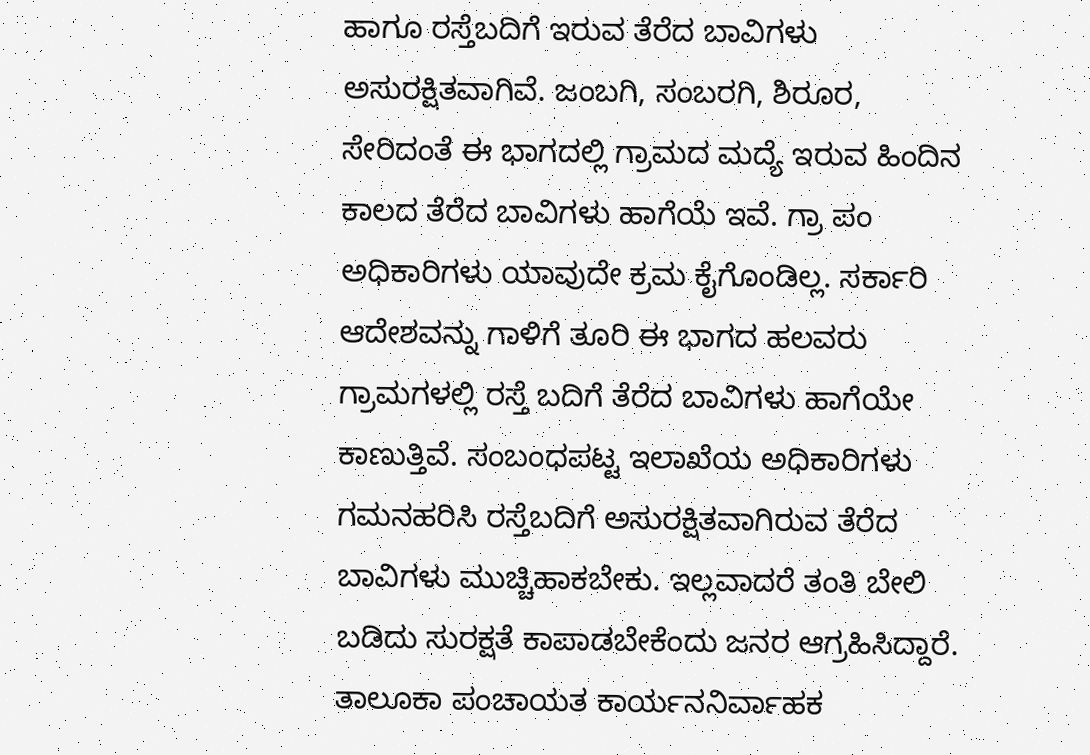ಹಾಗೂ ರಸ್ತೆಬದಿಗೆ ಇರುವ ತೆರೆದ ಬಾವಿಗಳು ಅಸುರಕ್ಷಿತವಾಗಿವೆ. ಜಂಬಗಿ, ಸಂಬರಗಿ, ಶಿರೂರ, ಸೇರಿದಂತೆ ಈ ಭಾಗದಲ್ಲಿ ಗ್ರಾಮದ ಮದ್ಯೆ ಇರುವ ಹಿಂದಿನ ಕಾಲದ ತೆರೆದ ಬಾವಿಗಳು ಹಾಗೆಯೆ ಇವೆ. ಗ್ರಾ ಪಂ ಅಧಿಕಾರಿಗಳು ಯಾವುದೇ ಕ್ರಮ ಕೈಗೊಂಡಿಲ್ಲ. ಸರ್ಕಾರಿ ಆದೇಶವನ್ನು ಗಾಳಿಗೆ ತೂರಿ ಈ ಭಾಗದ ಹಲವರು ಗ್ರಾಮಗಳಲ್ಲಿ ರಸ್ತೆ ಬದಿಗೆ ತೆರೆದ ಬಾವಿಗಳು ಹಾಗೆಯೇ ಕಾಣುತ್ತಿವೆ. ಸಂಬಂಧಪಟ್ಟ ಇಲಾಖೆಯ ಅಧಿಕಾರಿಗಳು ಗಮನಹರಿಸಿ ರಸ್ತೆಬದಿಗೆ ಅಸುರಕ್ಷಿತವಾಗಿರುವ ತೆರೆದ ಬಾವಿಗಳು ಮುಚ್ಚಿಹಾಕಬೇಕು. ಇಲ್ಲವಾದರೆ ತಂತಿ ಬೇಲಿ ಬಡಿದು ಸುರಕ್ಷತೆ ಕಾಪಾಡಬೇಕೆಂದು ಜನರ ಆಗ್ರಹಿಸಿದ್ದಾರೆ.
ತಾಲೂಕಾ ಪಂಚಾಯತ ಕಾರ್ಯನನಿರ್ವಾಹಕ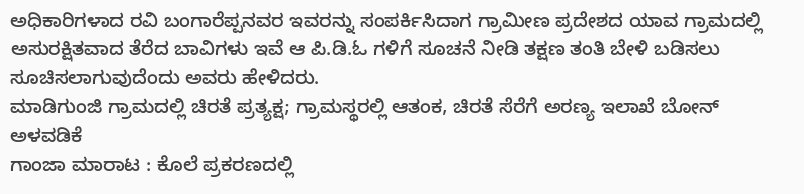ಅಧಿಕಾರಿಗಳಾದ ರವಿ ಬಂಗಾರೆಪ್ಪನವರ ಇವರನ್ನು ಸಂಪರ್ಕಿಸಿದಾಗ ಗ್ರಾಮೀಣ ಪ್ರದೇಶದ ಯಾವ ಗ್ರಾಮದಲ್ಲಿ ಅಸುರಕ್ಷಿತವಾದ ತೆರೆದ ಬಾವಿಗಳು ಇವೆ ಆ ಪಿ.ಡಿ.ಓ ಗಳಿಗೆ ಸೂಚನೆ ನೀಡಿ ತಕ್ಷಣ ತಂತಿ ಬೇಳಿ ಬಡಿಸಲು ಸೂಚಿಸಲಾಗುವುದೆಂದು ಅವರು ಹೇಳಿದರು.
ಮಾಡಿಗುಂಜಿ ಗ್ರಾಮದಲ್ಲಿ ಚಿರತೆ ಪ್ರತ್ಯಕ್ಷ; ಗ್ರಾಮಸ್ಥರಲ್ಲಿ ಆತಂಕ, ಚಿರತೆ ಸೆರೆಗೆ ಅರಣ್ಯ ಇಲಾಖೆ ಬೋನ್ ಅಳವಡಿಕೆ
ಗಾಂಜಾ ಮಾರಾಟ : ಕೊಲೆ ಪ್ರಕರಣದಲ್ಲಿ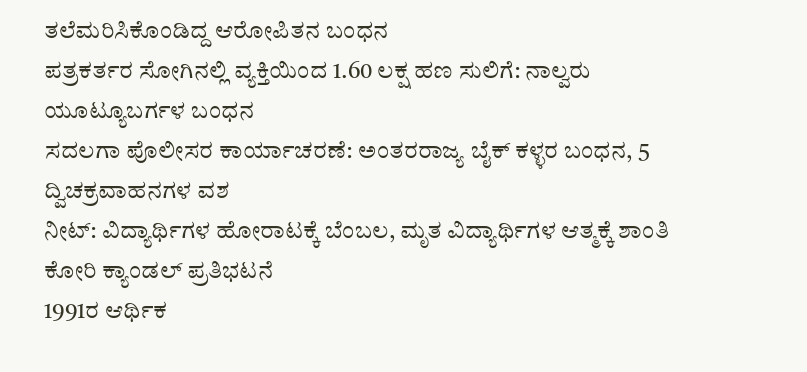ತಲೆಮರಿಸಿಕೊಂಡಿದ್ದ ಆರೋಪಿತನ ಬಂಧನ
ಪತ್ರಕರ್ತರ ಸೋಗಿನಲ್ಲಿ ವ್ಯಕ್ತಿಯಿಂದ 1.60 ಲಕ್ಷ ಹಣ ಸುಲಿಗೆ: ನಾಲ್ವರು ಯೂಟ್ಯೂಬರ್ಗಳ ಬಂಧನ
ಸದಲಗಾ ಪೊಲೀಸರ ಕಾರ್ಯಾಚರಣೆ: ಅಂತರರಾಜ್ಯ ಬೈಕ್ ಕಳ್ಳರ ಬಂಧನ, 5 ದ್ವಿಚಕ್ರವಾಹನಗಳ ವಶ
ನೀಟ್: ವಿದ್ಯಾರ್ಥಿಗಳ ಹೋರಾಟಕ್ಕೆ ಬೆಂಬಲ, ಮೃತ ವಿದ್ಯಾರ್ಥಿಗಳ ಆತ್ಮಕ್ಕೆ ಶಾಂತಿ ಕೋರಿ ಕ್ಯಾಂಡಲ್ ಪ್ರತಿಭಟನೆ
1991ರ ಆರ್ಥಿಕ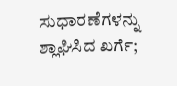ಸುಧಾರಣೆಗಳನ್ನು ಶ್ಲಾಘಿಸಿದ ಖರ್ಗೆ;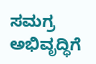ಸಮಗ್ರ ಅಭಿವೃದ್ಧಿಗೆ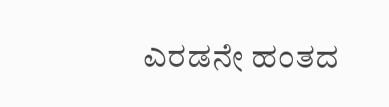ಎರಡನೇ ಹಂತದ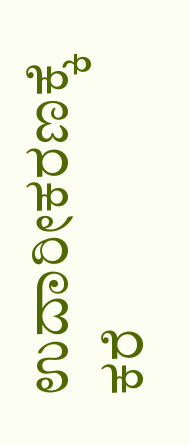ಉದಾರೀಕರಣಕ್ಕೆ ಕರೆ